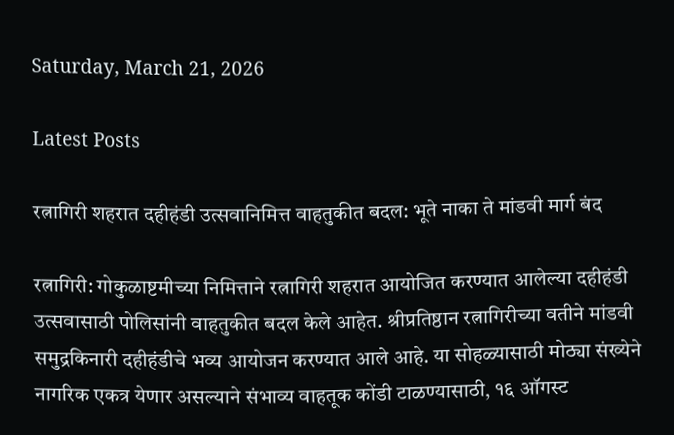Saturday, March 21, 2026

Latest Posts

रत्नागिरी शहरात दहीहंडी उत्सवानिमित्त वाहतुकीत बदल: भूते नाका ते मांडवी मार्ग बंद

रत्नागिरी: गोकुळाष्टमीच्या निमित्ताने रत्नागिरी शहरात आयोजित करण्यात आलेल्या दहीहंडी उत्सवासाठी पोलिसांनी वाहतुकीत बदल केले आहेत. श्रीप्रतिष्ठान रत्नागिरीच्या वतीने मांडवी समुद्रकिनारी दहीहंडीचे भव्य आयोजन करण्यात आले आहे. या सोहळ्यासाठी मोठ्या संख्येने नागरिक एकत्र येणार असल्याने संभाव्य वाहतूक कोंडी टाळण्यासाठी, १६ ऑगस्ट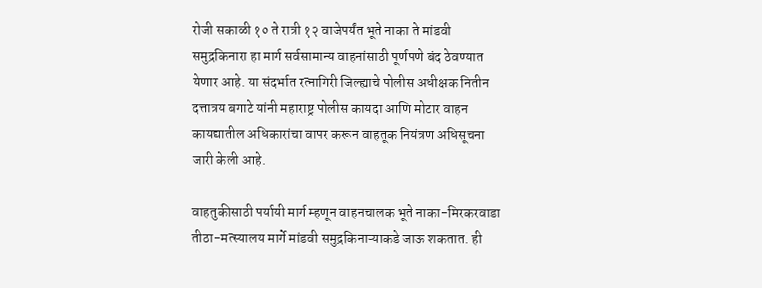रोजी सकाळी १० ते रात्री १२ वाजेपर्यंत भूते नाका ते मांडवी समुद्रकिनारा हा मार्ग सर्वसामान्य वाहनांसाठी पूर्णपणे बंद ठेवण्यात येणार आहे. या संदर्भात रत्नागिरी जिल्ह्याचे पोलीस अधीक्षक नितीन दत्तात्रय बगाटे यांनी महाराष्ट्र पोलीस कायदा आणि मोटार वाहन कायद्यातील अधिकारांचा वापर करून वाहतूक नियंत्रण अधिसूचना जारी केली आहे.

वाहतुकीसाठी पर्यायी मार्ग म्हणून वाहनचालक भूते नाका-मिरकरवाडा तीठा-मत्स्यालय मार्गे मांडवी समुद्रकिनाऱ्याकडे जाऊ शकतात. ही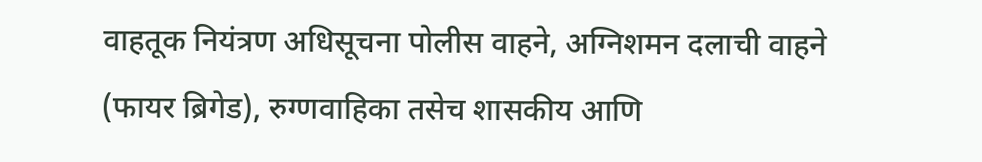वाहतूक नियंत्रण अधिसूचना पोलीस वाहने, अग्निशमन दलाची वाहने (फायर ब्रिगेड), रुग्णवाहिका तसेच शासकीय आणि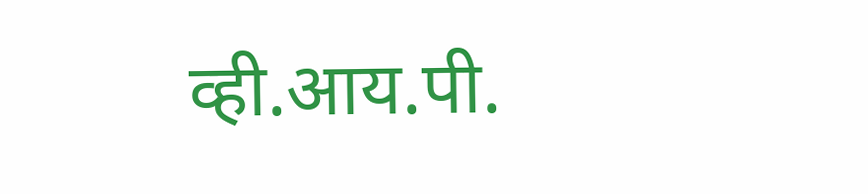व्ही.आय.पी.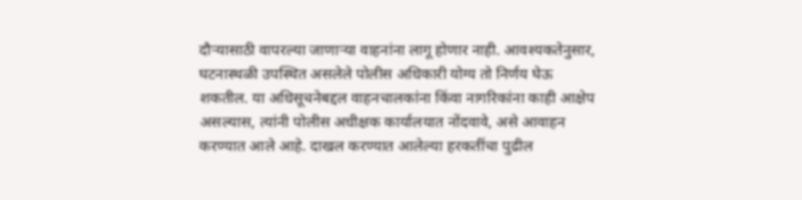दौऱ्यासाठी वापरल्या जाणाऱ्या वाहनांना लागू होणार नाही. आवश्यकतेनुसार, घटनास्थळी उपस्थित असलेले पोलीस अधिकारी योग्य तो निर्णय घेऊ शकतील. या अधिसूचनेबद्दल वाहनचालकांना किंवा नागरिकांना काही आक्षेप असल्यास, त्यांनी पोलीस अधीक्षक कार्यालयात नोंदवावे, असे आवाहन करण्यात आले आहे. दाखल करण्यात आलेल्या हरकतींचा पुढील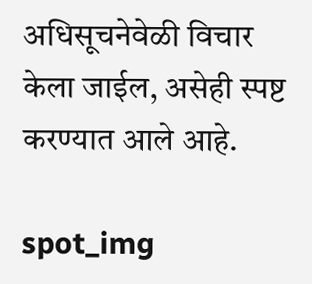अधिसूचनेवेळी विचार केला जाईल, असेही स्पष्ट करण्यात आले आहे.

spot_img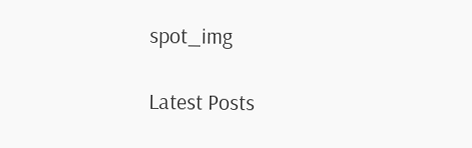spot_img

Latest Posts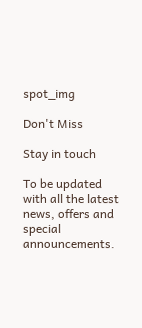spot_img

Don't Miss

Stay in touch

To be updated with all the latest news, offers and special announcements.